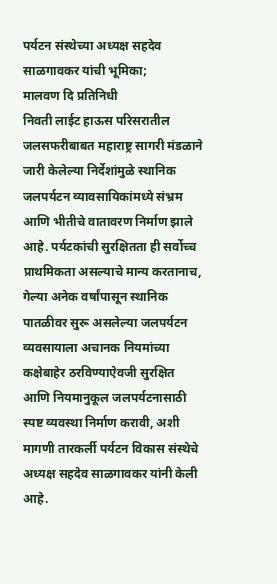पर्यटन संस्थेच्या अध्यक्ष सहदेव साळगावकर यांची भूमिका;
मालवण दि प्रतिनिधी
निवती लाईट हाऊस परिसरातील जलसफरीबाबत महाराष्ट्र सागरी मंडळाने जारी केलेल्या निर्देशांमुळे स्थानिक जलपर्यटन व्यावसायिकांमध्ये संभ्रम आणि भीतीचे वातावरण निर्माण झाले आहे. पर्यटकांची सुरक्षितता ही सर्वोच्च प्राथमिकता असल्याचे मान्य करतानाच, गेल्या अनेक वर्षांपासून स्थानिक पातळीवर सुरू असलेल्या जलपर्यटन व्यवसायाला अचानक नियमांच्या कक्षेबाहेर ठरविण्याऐवजी सुरक्षित आणि नियमानुकूल जलपर्यटनासाठी स्पष्ट व्यवस्था निर्माण करावी, अशी मागणी तारकर्ली पर्यटन विकास संस्थेचे अध्यक्ष सहदेव साळगावकर यांनी केली आहे.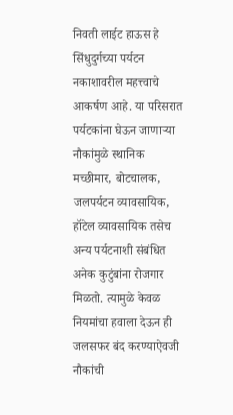निवती लाईट हाऊस हे सिंधुदुर्गच्या पर्यटन नकाशावरील महत्त्वाचे आकर्षण आहे. या परिसरात पर्यटकांना घेऊन जाणाऱ्या नौकांमुळे स्थानिक मच्छीमार, बोटचालक, जलपर्यटन व्यावसायिक, हॉटेल व्यावसायिक तसेच अन्य पर्यटनाशी संबंधित अनेक कुटुंबांना रोजगार मिळतो. त्यामुळे केवळ नियमांचा हवाला देऊन ही जलसफर बंद करण्याऐवजी नौकांची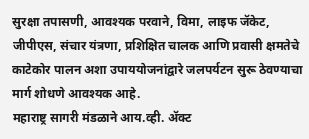सुरक्षा तपासणी, आवश्यक परवाने, विमा, लाइफ जॅकेट, जीपीएस, संचार यंत्रणा, प्रशिक्षित चालक आणि प्रवासी क्षमतेचे काटेकोर पालन अशा उपाययोजनांद्वारे जलपर्यटन सुरू ठेवण्याचा मार्ग शोधणे आवश्यक आहे.
महाराष्ट्र सागरी मंडळाने आय.व्ही. ॲक्ट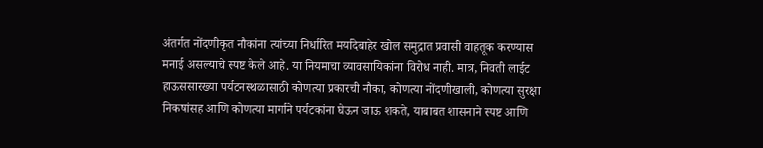अंतर्गत नोंदणीकृत नौकांना त्यांच्या निर्धारित मर्यादेबाहेर खोल समुद्रात प्रवासी वाहतूक करण्यास मनाई असल्याचे स्पष्ट केले आहे. या नियमाचा व्यावसायिकांना विरोध नाही. मात्र, निवती लाईट हाऊससारख्या पर्यटनस्थळासाठी कोणत्या प्रकारची नौका, कोणत्या नोंदणीखाली, कोणत्या सुरक्षा निकषांसह आणि कोणत्या मार्गाने पर्यटकांना घेऊन जाऊ शकते, याबाबत शासनाने स्पष्ट आणि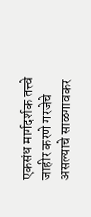एकसंध मार्गदर्शक तत्त्वे जाहीर करणे गरजेचे असल्याचे साळगावकर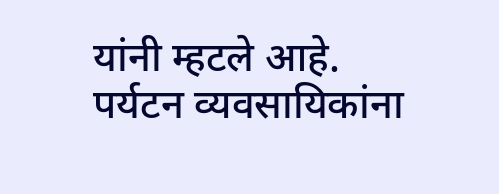यांनी म्हटले आहे.
पर्यटन व्यवसायिकांना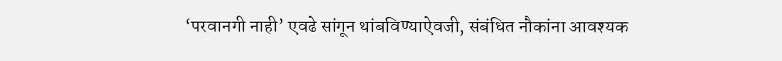‘परवानगी नाही’ एवढे सांगून थांबविण्याऐवजी, संबंधित नौकांना आवश्यक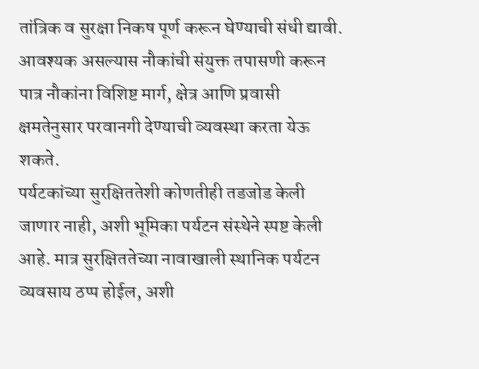तांत्रिक व सुरक्षा निकष पूर्ण करून घेण्याची संधी द्यावी. आवश्यक असल्यास नौकांची संयुक्त तपासणी करून पात्र नौकांना विशिष्ट मार्ग, क्षेत्र आणि प्रवासी क्षमतेनुसार परवानगी देण्याची व्यवस्था करता येऊ शकते.
पर्यटकांच्या सुरक्षिततेशी कोणतीही तडजोड केली जाणार नाही, अशी भूमिका पर्यटन संस्थेने स्पष्ट केली आहे. मात्र सुरक्षिततेच्या नावाखाली स्थानिक पर्यटन व्यवसाय ठप्प होईल, अशी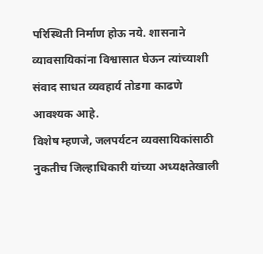परिस्थिती निर्माण होऊ नये. शासनाने व्यावसायिकांना विश्वासात घेऊन त्यांच्याशी संवाद साधत व्यवहार्य तोडगा काढणे आवश्यक आहे.
विशेष म्हणजे, जलपर्यटन व्यवसायिकांसाठी नुकतीच जिल्हाधिकारी यांच्या अध्यक्षतेखाली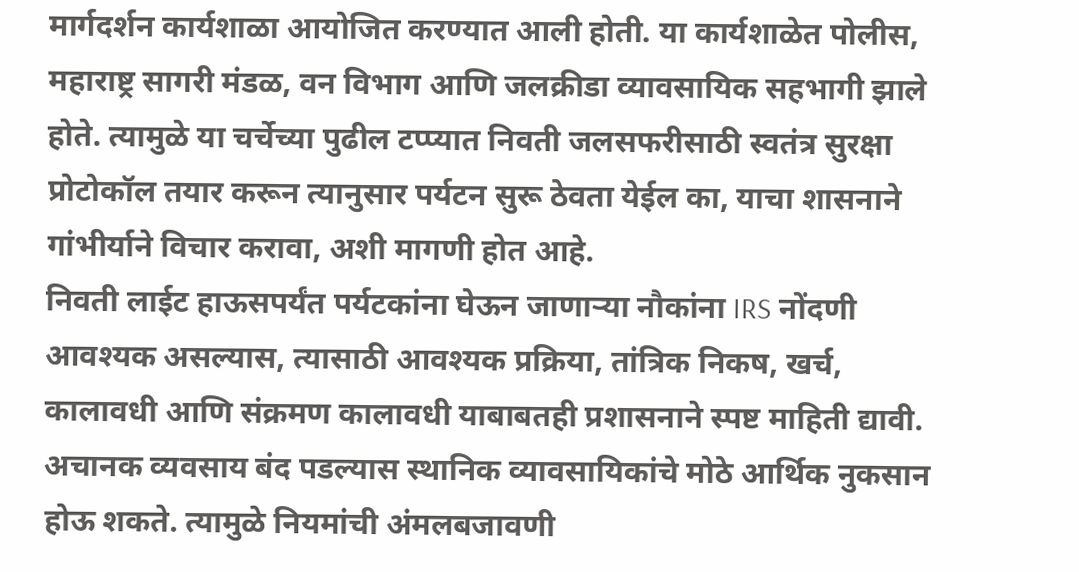मार्गदर्शन कार्यशाळा आयोजित करण्यात आली होती. या कार्यशाळेत पोलीस, महाराष्ट्र सागरी मंडळ, वन विभाग आणि जलक्रीडा व्यावसायिक सहभागी झाले होते. त्यामुळे या चर्चेच्या पुढील टप्प्यात निवती जलसफरीसाठी स्वतंत्र सुरक्षा प्रोटोकॉल तयार करून त्यानुसार पर्यटन सुरू ठेवता येईल का, याचा शासनाने गांभीर्याने विचार करावा, अशी मागणी होत आहे.
निवती लाईट हाऊसपर्यंत पर्यटकांना घेऊन जाणाऱ्या नौकांना IRS नोंदणी आवश्यक असल्यास, त्यासाठी आवश्यक प्रक्रिया, तांत्रिक निकष, खर्च, कालावधी आणि संक्रमण कालावधी याबाबतही प्रशासनाने स्पष्ट माहिती द्यावी. अचानक व्यवसाय बंद पडल्यास स्थानिक व्यावसायिकांचे मोठे आर्थिक नुकसान होऊ शकते. त्यामुळे नियमांची अंमलबजावणी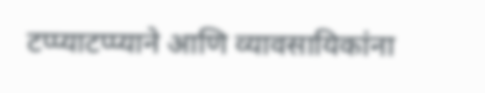टप्प्याटप्प्याने आणि व्यावसायिकांना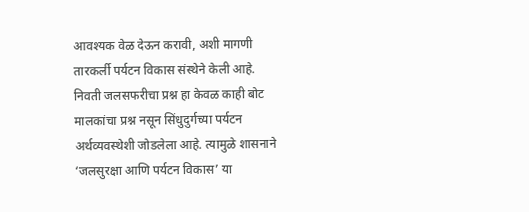आवश्यक वेळ देऊन करावी, अशी मागणी तारकर्ली पर्यटन विकास संस्थेने केली आहे.
निवती जलसफरीचा प्रश्न हा केवळ काही बोट मालकांचा प्रश्न नसून सिंधुदुर्गच्या पर्यटन अर्थव्यवस्थेशी जोडलेला आहे. त्यामुळे शासनाने ‘जलसुरक्षा आणि पर्यटन विकास’ या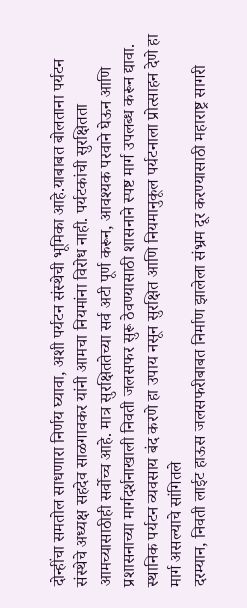दोन्हींचा समतोल साधणारा निर्णय घ्यावा, अशी पर्यटन संस्थेची भूमिका आहे.याबाबत बोलताना पर्यटन संस्थेचे अध्यक्ष सहदेव साळगावकर यांनी आमचा नियमांना विरोध नाही. पर्यटकांची सुरक्षितता आमच्यासाठीही सर्वोच्च आहे. मात्र सुरक्षिततेच्या सर्व अटी पूर्ण करून, आवश्यक परवाने घेऊन आणि प्रशासनाच्या मार्गदर्शनाखाली निवती जलसफर सुरू ठेवण्यासाठी शासनाने स्पष्ट मार्ग उपलब्ध करून द्यावा. स्थानिक पर्यटन व्यवसाय बंद करणे हा उपाय नसून सुरक्षित आणि नियमानुकूल पर्यटनाला प्रोत्साहन देणे हा मार्ग असल्याचे सांगितले
दरम्यान, निवती लाईट हाऊस जलसफरीबाबत निर्माण झालेला संभ्रम दूर करण्यासाठी महाराष्ट्र सागरी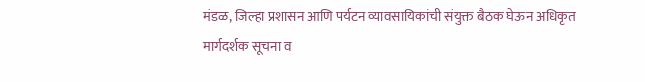मंडळ, जिल्हा प्रशासन आणि पर्यटन व्यावसायिकांची संयुक्त बैठक घेऊन अधिकृत मार्गदर्शक सूचना व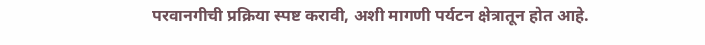परवानगीची प्रक्रिया स्पष्ट करावी, अशी मागणी पर्यटन क्षेत्रातून होत आहे.